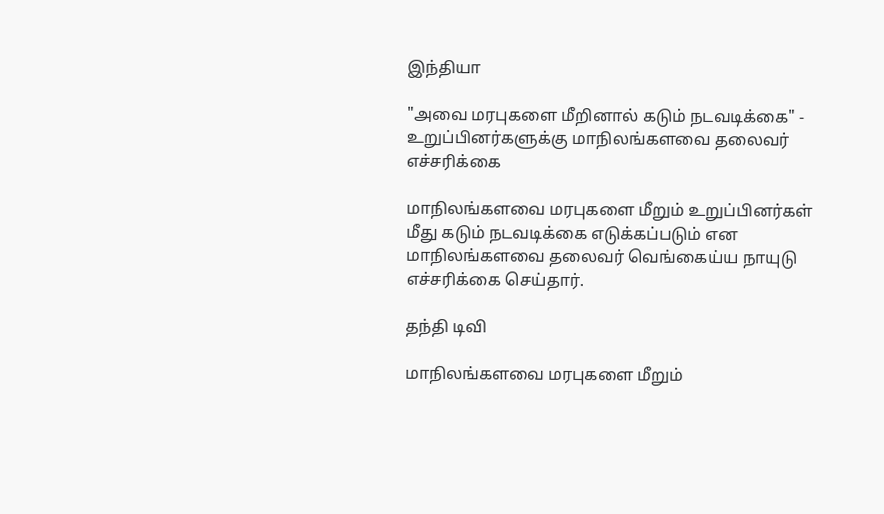இந்தியா

"அவை மரபுகளை மீறினால் கடும் நடவடிக்கை" - உறுப்பினர்களுக்கு மாநிலங்களவை தலைவர் எச்சரிக்கை

மாநிலங்களவை மரபுகளை மீறும் உறுப்பினர்கள் மீது கடும் நடவடிக்கை எடுக்கப்படும் என மாநிலங்களவை தலைவர் வெங்கைய்ய நாயுடு எச்சரிக்கை செய்தார்.

தந்தி டிவி

மாநிலங்களவை மரபுகளை மீறும்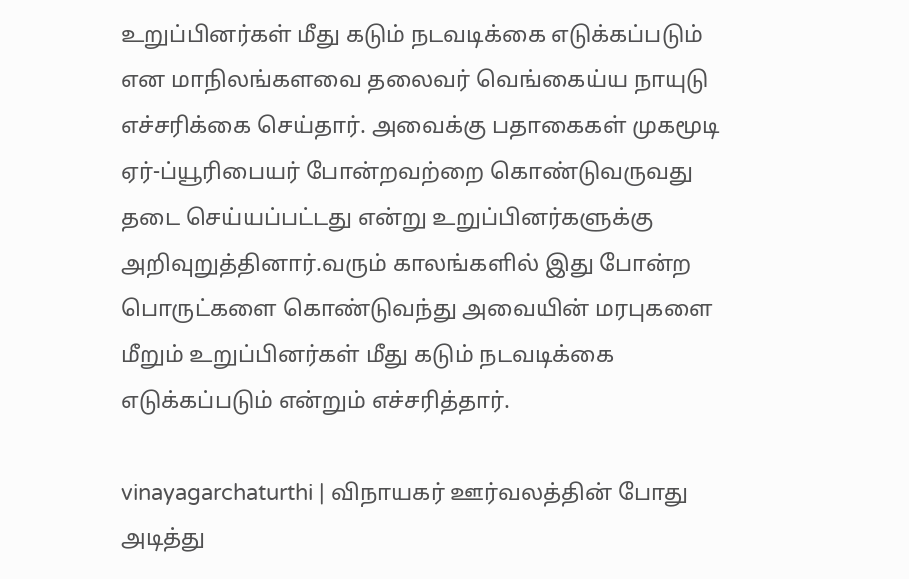உறுப்பினர்கள் மீது கடும் நடவடிக்கை எடுக்கப்படும் என மாநிலங்களவை தலைவர் வெங்கைய்ய நாயுடு எச்சரிக்கை செய்தார். அவைக்கு பதாகைகள் முகமூடி ஏர்-ப்யூரிபையர் போன்றவற்றை கொண்டுவருவது தடை செய்யப்பட்டது என்று உறுப்பினர்களுக்கு அறிவுறுத்தினார்.வரும் காலங்களில் இது போன்ற பொருட்களை கொண்டுவந்து அவையின் மரபுகளை மீறும் உறுப்பினர்கள் மீது கடும் நடவடிக்கை எடுக்கப்படும் என்றும் எச்சரித்தார்.

vinayagarchaturthi | விநாயகர் ஊர்வலத்தின் போது அடித்து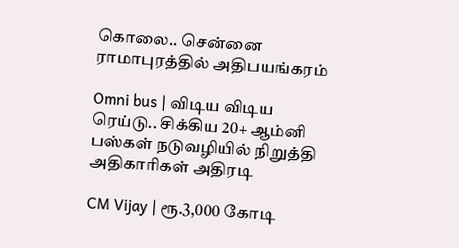கொலை.. சென்னை ராமாபுரத்தில் அதிபயங்கரம்

Omni bus | விடிய விடிய ரெய்டு.. சிக்கிய 20+ ஆம்னி பஸ்கள் நடுவழியில் நிறுத்தி அதிகாரிகள் அதிரடி

CM Vijay | ரூ.3,000 கோடி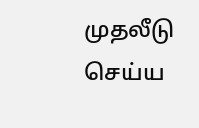முதலீடு செய்ய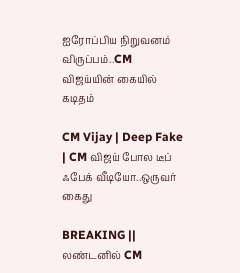ஐரோப்பிய நிறுவனம் விருப்பம்..CM விஜய்யின் கையில் கடிதம்

CM Vijay | Deep Fake | CM விஜய் போல டீப் ஃபேக் வீடியோ..ஒருவர் கைது

BREAKING || லண்டனில் CM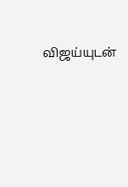விஜய்யுடன்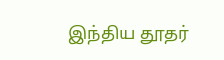இந்திய தூதர்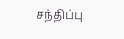சந்திப்பு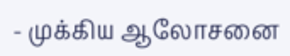- முக்கிய ஆலோசனை